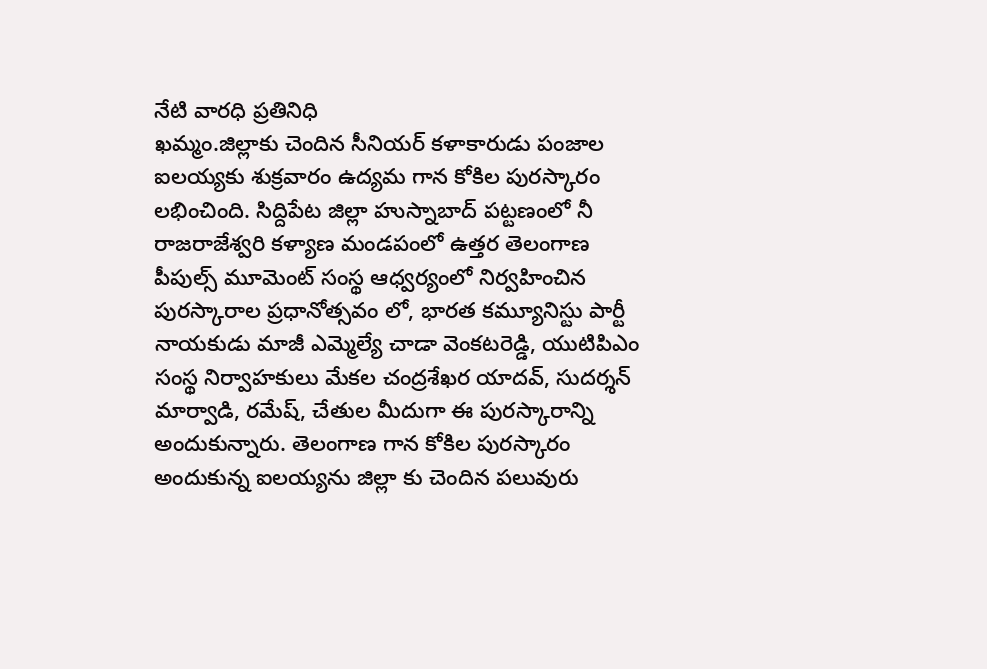నేటి వారధి ప్రతినిధి
ఖమ్మం.జిల్లాకు చెందిన సీనియర్ కళాకారుడు పంజాల ఐలయ్యకు శుక్రవారం ఉద్యమ గాన కోకిల పురస్కారం లభించింది. సిద్దిపేట జిల్లా హుస్నాబాద్ పట్టణంలో నీ రాజరాజేశ్వరి కళ్యాణ మండపంలో ఉత్తర తెలంగాణ పీపుల్స్ మూమెంట్ సంస్థ ఆధ్వర్యంలో నిర్వహించిన పురస్కారాల ప్రధానోత్సవం లో, భారత కమ్యూనిస్టు పార్టీ నాయకుడు మాజీ ఎమ్మెల్యే చాడా వెంకటరెడ్డి, యుటిపిఎం సంస్థ నిర్వాహకులు మేకల చంద్రశేఖర యాదవ్, సుదర్శన్ మార్వాడి, రమేష్, చేతుల మీదుగా ఈ పురస్కారాన్ని అందుకున్నారు. తెలంగాణ గాన కోకిల పురస్కారం అందుకున్న ఐలయ్యను జిల్లా కు చెందిన పలువురు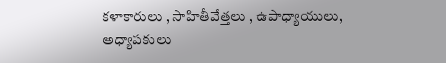కళాకారులు , సాహితీవేత్తలు , ఉపాధ్యాయులు, అధ్యాపకులు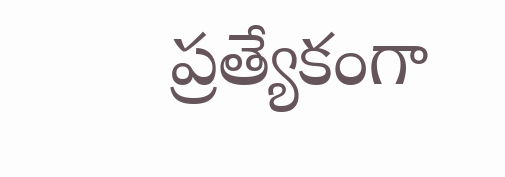ప్రత్యేకంగా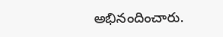అభినందించారు.